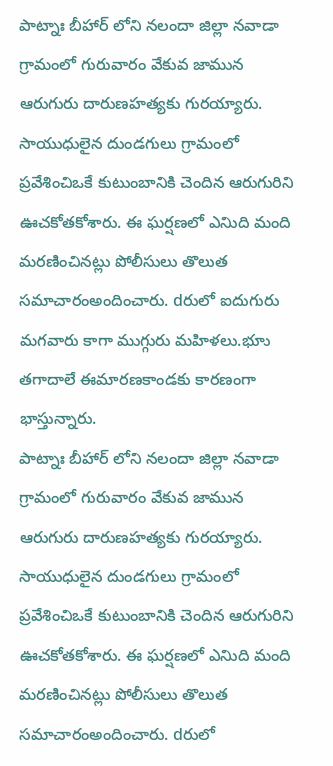పాట్నాః బీహార్ లోని నలందా జిల్లా నవాడా గ్రామంలో గురువారం వేకువ జామున ఆరుగురు దారుణహత్యకు గురయ్యారు. సాయుధులైన దుండగులు గ్రామంలో ప్రవేశించిఒకే కుటుంబానికి చెందిన ఆరుగురిని ఊచకోతకోశారు. ఈ ఘర్షణలో ఎనిుది మంది మరణించినట్లు పోలీసులు తొలుత సమాచారంఅందించారు. dరులో ఐదుగురు మగవారు కాగా ముగ్గురు మహిళలు.భూు తగాదాలే ఈమారణకాండకు కారణంగా భాస్తున్నారు.
పాట్నాః బీహార్ లోని నలందా జిల్లా నవాడా గ్రామంలో గురువారం వేకువ జామున ఆరుగురు దారుణహత్యకు గురయ్యారు. సాయుధులైన దుండగులు గ్రామంలో ప్రవేశించిఒకే కుటుంబానికి చెందిన ఆరుగురిని ఊచకోతకోశారు. ఈ ఘర్షణలో ఎనిుది మంది మరణించినట్లు పోలీసులు తొలుత సమాచారంఅందించారు. dరులో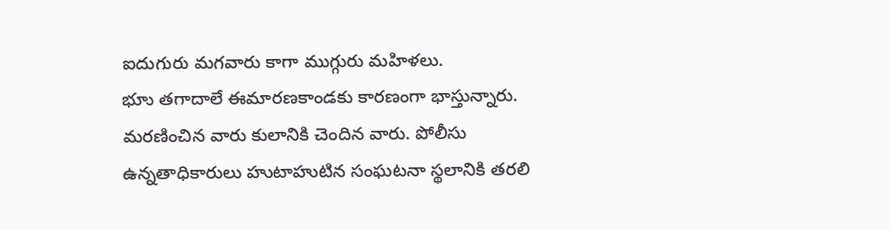ఐదుగురు మగవారు కాగా ముగ్గురు మహిళలు.
భూు తగాదాలే ఈమారణకాండకు కారణంగా భాస్తున్నారు.
మరణించిన వారు కులానికి చెందిన వారు. పోలీసు ఉన్నతాధికారులు హుటాహుటిన సంఘటనా స్థలానికి తరలి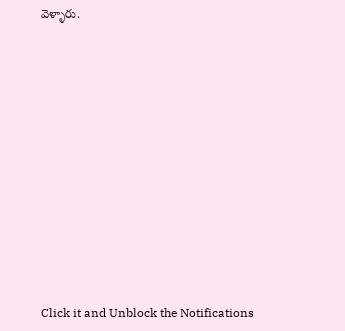వెళ్ళారు.












Click it and Unblock the Notifications